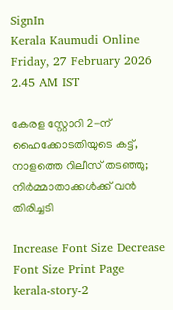SignIn
Kerala Kaumudi Online
Friday, 27 February 2026 2.45 AM IST

കേരള സ്റ്റോറി 2-ന് ഹൈക്കോടതിയുടെ കട്ട്, നാളത്തെ റിലീസ് തടഞ്ഞു; നിർമ്മാതാക്കൾക്ക് വൻ തിരിച്ചടി

Increase Font Size Decrease Font Size Print Page
kerala-story-2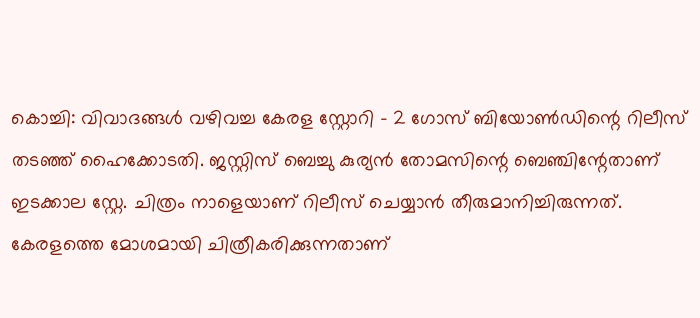കൊച്ചി: വിവാദങ്ങൾ വഴിവച്ച കേരള സ്റ്റോറി - 2 ഗോസ് ബിയോൺഡിന്റെ റിലീസ് തടഞ്ഞ് ഹൈക്കോടതി. ജസ്റ്റിസ് ബെച്ചു കുര്യൻ തോമസിന്റെ ബെഞ്ചിന്റേതാണ് ഇടക്കാല സ്റ്റേ. ചിത്രം നാളെയാണ് റിലീസ് ചെയ്യാൻ തീരുമാനിച്ചിരുന്നത്. കേരളത്തെ മോശമായി ചിത്രീകരിക്കുന്നതാണ്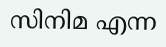സിനിമ എന്ന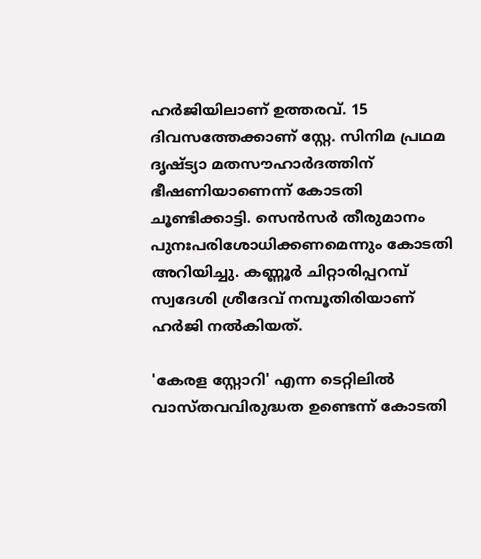ഹർജിയിലാണ് ഉത്തരവ്. 15 ദിവസത്തേക്കാണ് സ്റ്റേ. സിനിമ പ്രഥമ ദൃഷ്‌ട്യാ മതസൗഹാർദത്തിന് ഭീഷണിയാണെന്ന് കോടതി ചൂണ്ടിക്കാട്ടി. സെൻസർ തീരുമാനം പുനഃപരിശോധിക്കണമെന്നും കോടതി അറിയിച്ചു. കണ്ണൂർ ചിറ്റാരിപ്പറമ്പ് സ്വദേശി ശ്രീദേവ് നമ്പൂതിരിയാണ് ഹർജി നൽകിയത്.

'കേരള സ്റ്റോറി' എന്ന ടെറ്റിലിൽ വാസ്തവവിരുദ്ധത ഉണ്ടെന്ന് കോടതി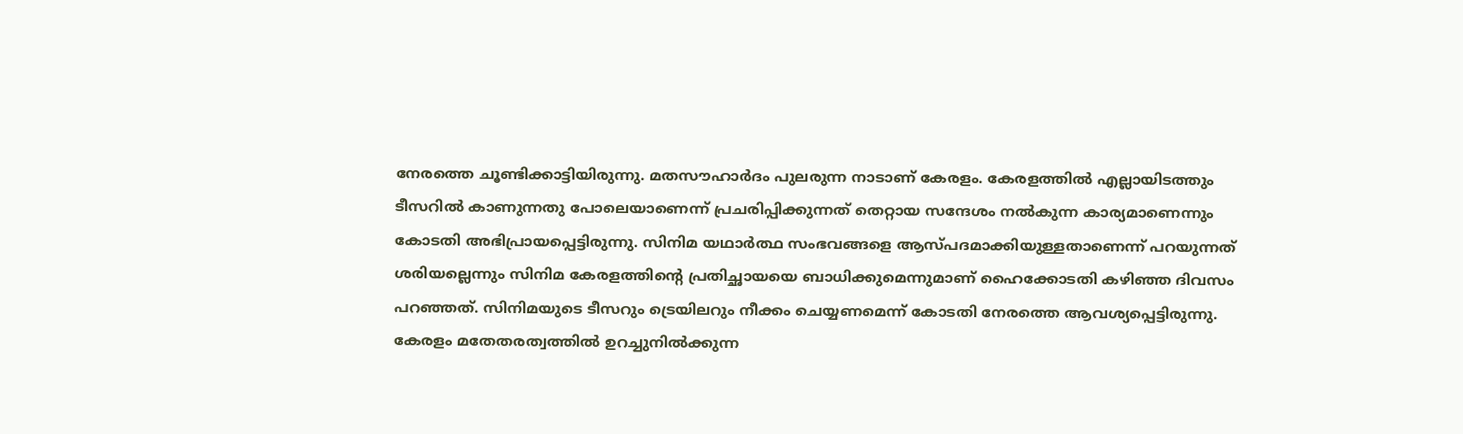നേരത്തെ ചൂണ്ടിക്കാട്ടിയിരുന്നു. മതസൗഹാർദം പുലരുന്ന നാടാണ് കേരളം. കേരളത്തിൽ എല്ലായിടത്തും ടീസറിൽ കാണുന്നതു പോലെയാണെന്ന് പ്രചരിപ്പിക്കുന്നത് തെറ്റായ സന്ദേശം നൽകുന്ന കാര്യമാണെന്നും കോടതി അഭിപ്രായപ്പെട്ടിരുന്നു. സിനിമ യഥാർത്ഥ സംഭവങ്ങളെ ആസ്പദമാക്കിയുള്ളതാണെന്ന് പറയുന്നത് ശരിയല്ലെന്നും സിനിമ കേരളത്തിന്റെ പ്രതിച്ഛായയെ ബാധിക്കുമെന്നുമാണ് ഹൈക്കോടതി കഴിഞ്ഞ ദിവസം പറഞ്ഞത്. സിനിമയുടെ ടീസറും ട്രെയിലറും നീക്കം ചെയ്യണമെന്ന് കോടതി നേരത്തെ ആവശ്യപ്പെട്ടിരുന്നു. കേരളം മതേതരത്വത്തിൽ ഉറച്ചുനിൽക്കുന്ന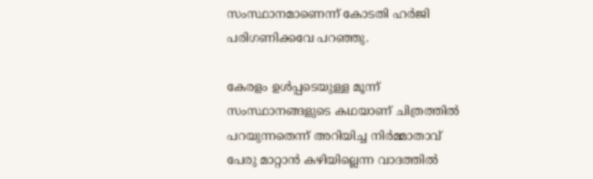സംസ്ഥാനമാണെന്ന് കോടതി ഹർജി പരിഗണിക്കവേ പറഞ്ഞു.

കേരളം ഉൾപ്പടെയുള്ള മൂന്ന് സംസ്ഥാനങ്ങളുടെ കഥയാണ് ചിത്രത്തിൽ പറയുന്നതെന്ന് അറിയിച്ച നിർമ്മാതാവ് പേരു മാറ്റാൻ കഴിയില്ലെന്ന വാദത്തിൽ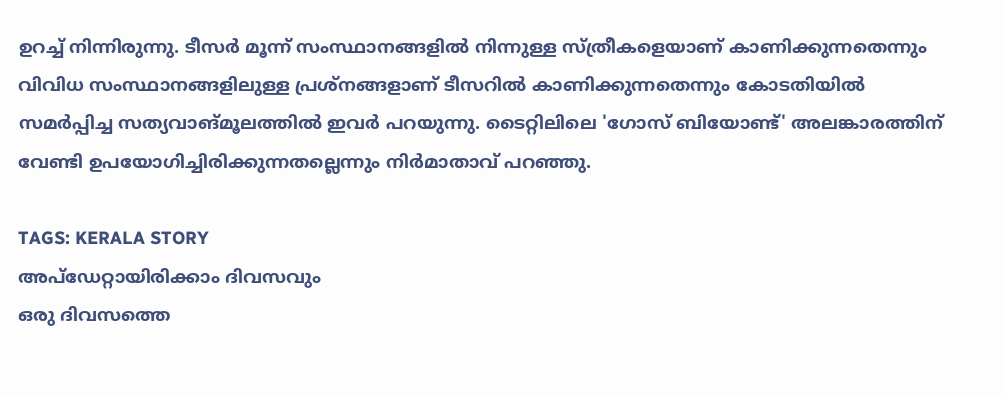ഉറച്ച് നിന്നിരുന്നു. ടീസർ മൂന്ന് സംസ്ഥാനങ്ങളിൽ നിന്നുള്ള സ്‌ത്രീകളെയാണ് കാണിക്കുന്നതെന്നും വിവിധ സംസ്ഥാനങ്ങളിലുള്ള പ്രശ്‌നങ്ങളാണ് ടീസറിൽ കാണിക്കുന്നതെന്നും കോടതിയിൽ സമർപ്പിച്ച സത്യവാങ്‌മൂലത്തിൽ ഇവർ പറയുന്നു. ടൈറ്റിലിലെ 'ഗോസ് ബിയോണ്ട്' അലങ്കാരത്തിന് വേണ്ടി ഉപയോഗിച്ചിരിക്കുന്നതല്ലെന്നും നിർമാതാവ് പറഞ്ഞു.

TAGS: KERALA STORY
അപ്ഡേറ്റായിരിക്കാം ദിവസവും
ഒരു ദിവസത്തെ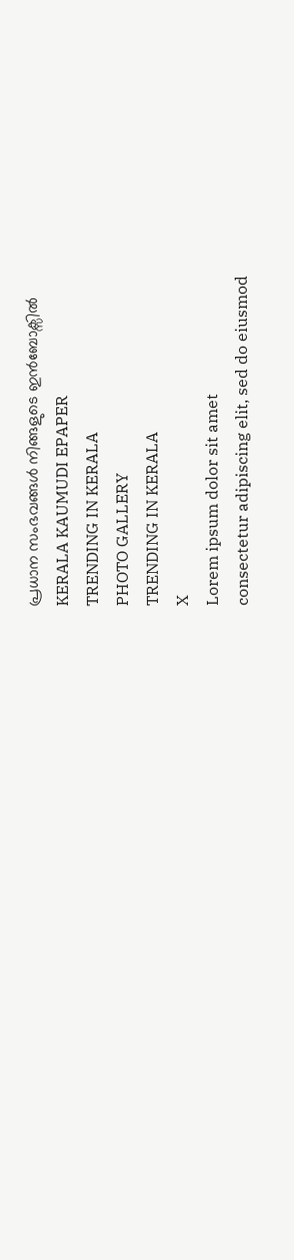പ്രധാന സംഭവങ്ങൾ നിങ്ങളുടെ ഇൻബോക്സിൽ
KERALA KAUMUDI EPAPER
TRENDING IN KERALA
PHOTO GALLERY
TRENDING IN KERALA
X
Lorem ipsum dolor sit amet
consectetur adipiscing elit, sed do eiusmod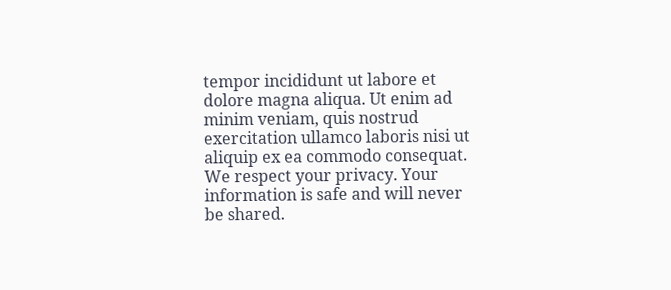tempor incididunt ut labore et dolore magna aliqua. Ut enim ad minim veniam, quis nostrud exercitation ullamco laboris nisi ut aliquip ex ea commodo consequat.
We respect your privacy. Your information is safe and will never be shared.